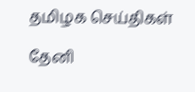தமிழக செய்திகள்

தேனி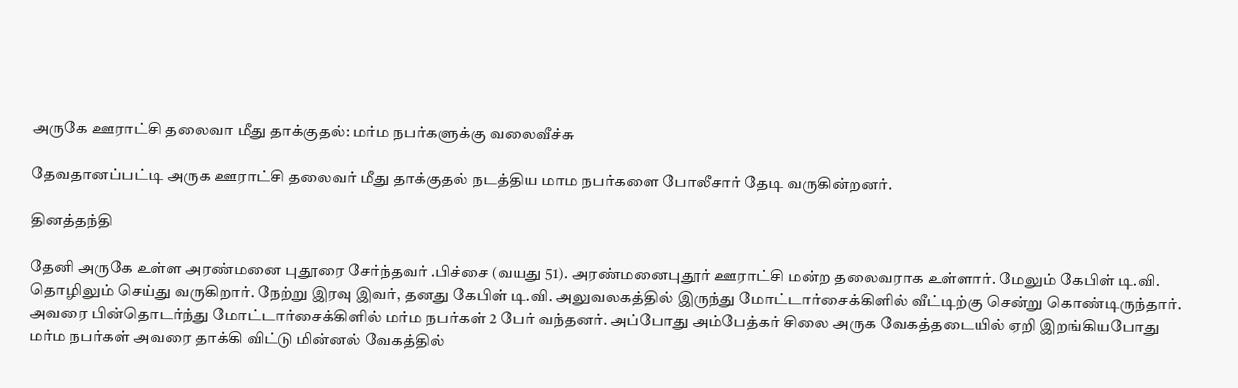அருகே ஊராட்சி தலைவா மீது தாக்குதல்: மர்ம நபர்களுக்கு வலைவீச்சு

தேவதானப்பட்டி அருக ஊராட்சி தலைவர் மீது தாக்குதல் நடத்திய மாம நபர்களை போலீசார் தேடி வருகின்றனர்.

தினத்தந்தி

தேனி அருகே உள்ள அரண்மனை புதூரை சேர்ந்தவர் .பிச்சை (வயது 51). அரண்மனைபுதூர் ஊராட்சி மன்ற தலைவராக உள்ளார். மேலும் கேபிள் டி.வி. தொழிலும் செய்து வருகிறார். நேற்று இரவு இவர், தனது கேபிள் டி.வி. அலுவலகத்தில் இருந்து மோட்டார்சைக்கிளில் வீட்டிற்கு சென்று கொண்டிருந்தார். அவரை பின்தொடர்ந்து மோட்டார்சைக்கிளில் மர்ம நபர்கள் 2 பேர் வந்தனர். அப்போது அம்பேத்கர் சிலை அருக வேகத்தடையில் ஏறி இறங்கியபோது மர்ம நபர்கள் அவரை தாக்கி விட்டு மின்னல் வேகத்தில்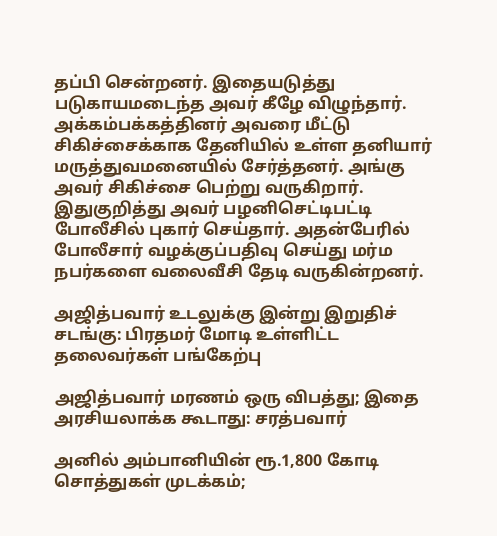தப்பி சென்றனர். இதையடுத்து படுகாயமடைந்த அவர் கீழே விழுந்தார். அக்கம்பக்கத்தினர் அவரை மீட்டு சிகிச்சைக்காக தேனியில் உள்ள தனியார் மருத்துவமனையில் சேர்த்தனர். அங்கு அவர் சிகிச்சை பெற்று வருகிறார். இதுகுறித்து அவர் பழனிசெட்டிபட்டி போலீசில் புகார் செய்தார். அதன்பேரில் போலீசார் வழக்குப்பதிவு செய்து மர்ம நபர்களை வலைவீசி தேடி வருகின்றனர்.

அஜித்பவார் உடலுக்கு இன்று இறுதிச் சடங்கு: பிரதமர் மோடி உள்ளிட்ட தலைவர்கள் பங்கேற்பு

அஜித்பவார் மரணம் ஒரு விபத்து; இதை அரசியலாக்க கூடாது: சரத்பவார்

அனில் அம்பானியின் ரூ.1,800 கோடி சொத்துகள் முடக்கம்;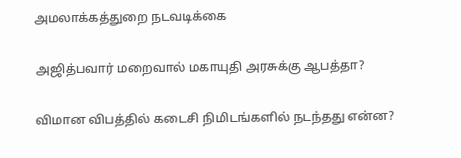அமலாக்கத்துறை நடவடிக்கை

அஜித்பவார் மறைவால் மகாயுதி அரசுக்கு ஆபத்தா?

விமான விபத்தில் கடைசி நிமிடங்களில் நடந்தது என்ன?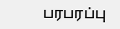பரபரப்பு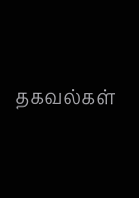தகவல்கள்